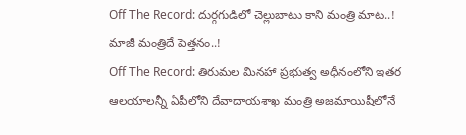Off The Record: దుర్గగుడిలో చెల్లుబాటు కాని మంత్రి మాట..! మాజీ మంత్రిదే పెత్తనం..!
Off The Record: తిరుమల మినహా ప్రభుత్వ అధీనంలోని ఇతర ఆలయాలన్నీ ఏపీలోని దేవాదాయశాఖ మంత్రి అజమాయిషీలోనే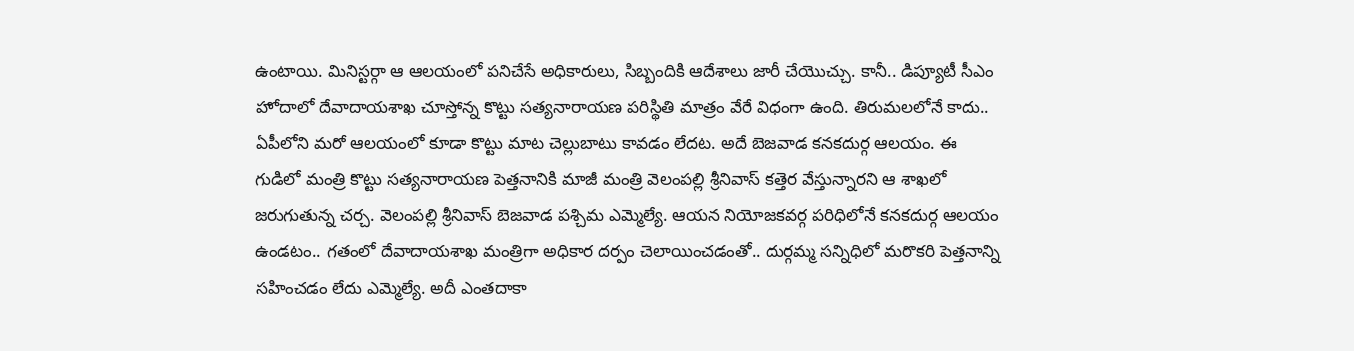ఉంటాయి. మినిస్టర్గా ఆ ఆలయంలో పనిచేసే అధికారులు, సిబ్బందికి ఆదేశాలు జారీ చేయొచ్చు. కానీ.. డిప్యూటీ సీఎం హోదాలో దేవాదాయశాఖ చూస్తోన్న కొట్టు సత్యనారాయణ పరిస్థితి మాత్రం వేరే విధంగా ఉంది. తిరుమలలోనే కాదు.. ఏపీలోని మరో ఆలయంలో కూడా కొట్టు మాట చెల్లుబాటు కావడం లేదట. అదే బెజవాడ కనకదుర్గ ఆలయం. ఈ గుడిలో మంత్రి కొట్టు సత్యనారాయణ పెత్తనానికి మాజీ మంత్రి వెలంపల్లి శ్రీనివాస్ కత్తెర వేస్తున్నారని ఆ శాఖలో జరుగుతున్న చర్చ. వెలంపల్లి శ్రీనివాస్ బెజవాడ పశ్చిమ ఎమ్మెల్యే. ఆయన నియోజకవర్గ పరిధిలోనే కనకదుర్గ ఆలయం ఉండటం.. గతంలో దేవాదాయశాఖ మంత్రిగా అధికార దర్పం చెలాయించడంతో.. దుర్గమ్మ సన్నిధిలో మరొకరి పెత్తనాన్ని సహించడం లేదు ఎమ్మెల్యే. అదీ ఎంతదాకా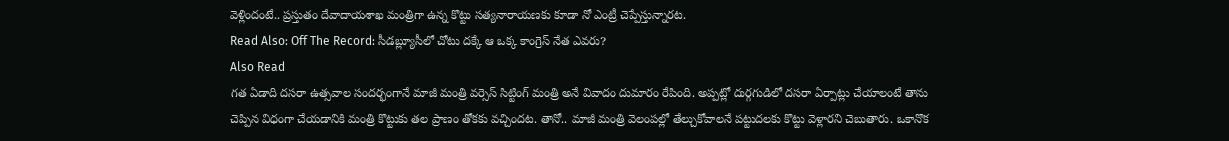వెళ్లిందంటే.. ప్రస్తుతం దేవాదాయశాఖ మంత్రిగా ఉన్న కొట్టు సత్యనారాయణకు కూడా నో ఎంట్రీ చెప్పేస్తున్నారట.
Read Also: Off The Record: సీడబ్ల్యూసీలో చోటు దక్కే ఆ ఒక్క కాంగ్రెస్ నేత ఎవరు?
Also Read
గత ఏడాది దసరా ఉత్సవాల సందర్భంగానే మాజీ మంత్రి వర్సెస్ సిట్టింగ్ మంత్రి అనే వివాదం దుమారం రేపింది. అప్పట్లో దుర్గగుడిలో దసరా ఏర్పాట్లు చేయాలంటే తాను చెప్పిన విధంగా చేయడానికి మంత్రి కొట్టుకు తల ప్రాణం తోకకు వచ్చిందట. తానో.. మాజీ మంత్రి వెలంపల్లో తేల్చుకోవాలనే పట్టుదలకు కొట్టు వెళ్లారని చెబుతారు. ఒకానొక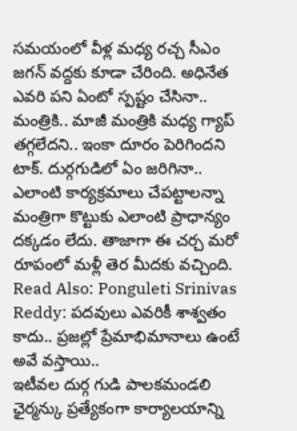సమయంలో వీళ్ల మధ్య రచ్చ సీఎం జగన్ వద్దకు కూడా చేరింది. అధినేత ఎవరి పని ఏంటో స్పష్టం చేసినా.. మంత్రికి.. మాజీ మంత్రికి మధ్య గ్యాప్ తగ్గలేదని.. ఇంకా దూరం పెరిగిందని టాక్. దుర్గగుడిలో ఏం జరిగినా.. ఎలాంటి కార్యక్రమాలు చేపట్టాలన్నా మంత్రిగా కొట్టుకు ఎలాంటి ప్రాధాన్యం దక్కడం లేదు. తాజాగా ఈ చర్చ మరో రూపంలో మళ్లీ తెర మీదకు వచ్చింది.
Read Also: Ponguleti Srinivas Reddy: పదవులు ఎవరికీ శాశ్వతం కాదు.. ప్రజల్లో ప్రేమాభిమానాలు ఉంటే అవే వస్తాయి..
ఇటీవల దుర్గ గుడి పాలకమండలి ఛైర్మన్కు ప్రత్యేకంగా కార్యాలయాన్ని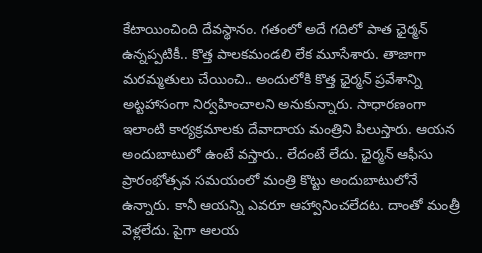కేటాయించింది దేవస్థానం. గతంలో అదే గదిలో పాత ఛైర్మన్ ఉన్నప్పటికీ.. కొత్త పాలకమండలి లేక మూసేశారు. తాజాగా మరమ్మతులు చేయించి.. అందులోకి కొత్త ఛైర్మన్ ప్రవేశాన్ని అట్టహాసంగా నిర్వహించాలని అనుకున్నారు. సాధారణంగా ఇలాంటి కార్యక్రమాలకు దేవాదాయ మంత్రిని పిలుస్తారు. ఆయన అందుబాటులో ఉంటే వస్తారు.. లేదంటే లేదు. ఛైర్మన్ ఆఫీసు ప్రారంభోత్సవ సమయంలో మంత్రి కొట్టు అందుబాటులోనే ఉన్నారు. కానీ ఆయన్ని ఎవరూ ఆహ్వానించలేదట. దాంతో మంత్రీ వెళ్లలేదు. పైగా ఆలయ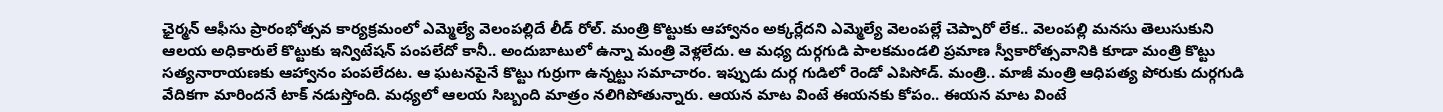ఛైర్మన్ ఆఫీసు ప్రారంభోత్సవ కార్యక్రమంలో ఎమ్మెల్యే వెలంపల్లిదే లీడ్ రోల్. మంత్రి కొట్టుకు ఆహ్వానం అక్కర్లేదని ఎమ్మెల్యే వెలంపల్లే చెప్పారో లేక.. వెలంపల్లి మనసు తెలుసుకుని ఆలయ అధికారులే కొట్టుకు ఇన్విటేషన్ పంపలేదో కానీ.. అందుబాటులో ఉన్నా మంత్రి వెళ్లలేదు. ఆ మధ్య దుర్గగుడి పాలకమండలి ప్రమాణ స్వీకారోత్సవానికి కూడా మంత్రి కొట్టు సత్యనారాయణకు ఆహ్వానం పంపలేదట. ఆ ఘటనపైనే కొట్టు గుర్రుగా ఉన్నట్టు సమాచారం. ఇప్పుడు దుర్గ గుడిలో రెండో ఎపిసోడ్. మంత్రి.. మాజీ మంత్రి ఆధిపత్య పోరుకు దుర్గగుడి వేదికగా మారిందనే టాక్ నడుస్తోంది. మధ్యలో ఆలయ సిబ్బంది మాత్రం నలిగిపోతున్నారు. ఆయన మాట వింటే ఈయనకు కోపం.. ఈయన మాట వింటే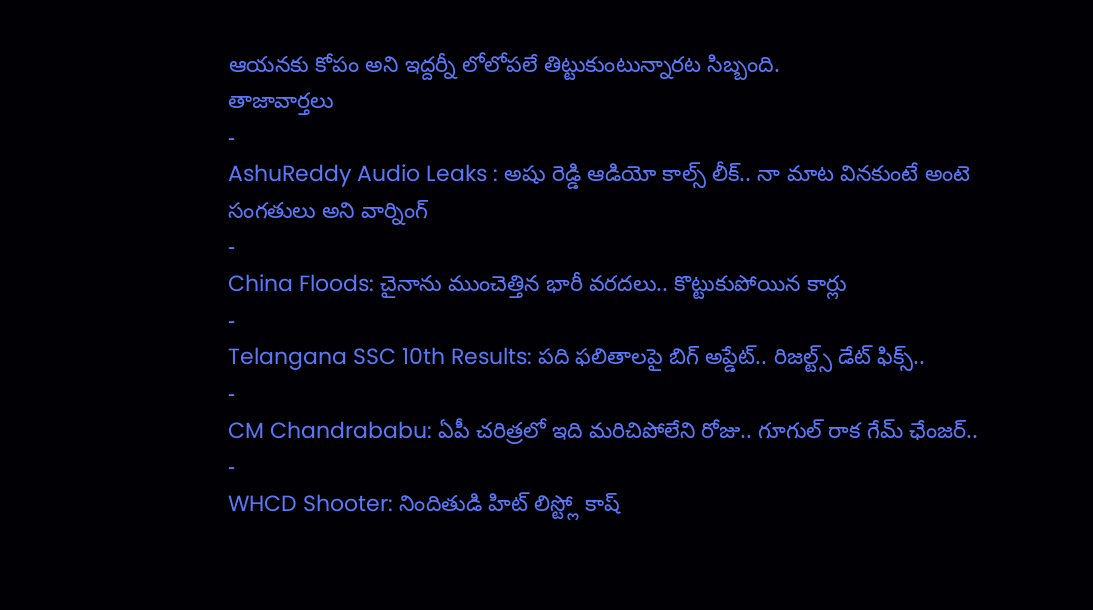ఆయనకు కోపం అని ఇద్దర్నీ లోలోపలే తిట్టుకుంటున్నారట సిబ్బంది.
తాజావార్తలు
-
AshuReddy Audio Leaks : అషు రెడ్డి ఆడియో కాల్స్ లీక్.. నా మాట వినకుంటే అంటె సంగతులు అని వార్నింగ్
-
China Floods: చైనాను ముంచెత్తిన భారీ వరదలు.. కొట్టుకుపోయిన కార్లు
-
Telangana SSC 10th Results: పది ఫలితాలపై బిగ్ అప్డేట్.. రిజల్ట్స్ డేట్ ఫిక్స్..
-
CM Chandrababu: ఏపీ చరిత్రలో ఇది మరిచిపోలేని రోజు.. గూగుల్ రాక గేమ్ ఛేంజర్..
-
WHCD Shooter: నిందితుడి హిట్ లిస్ట్లో కాష్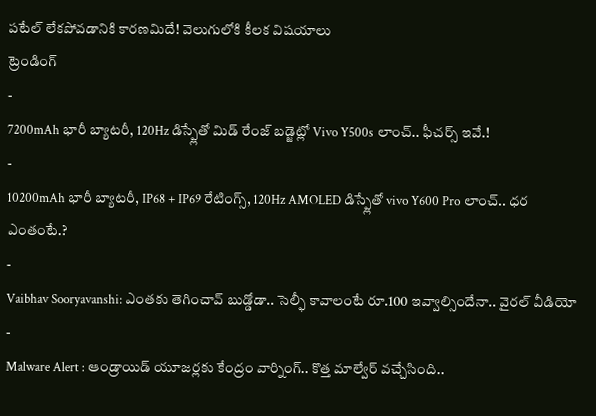పటేల్ లేకపోవడానికి కారణమిదే! వెలుగులోకి కీలక విషయాలు
ట్రెండింగ్
-
7200mAh భారీ బ్యాటరీ, 120Hz డిస్ప్లేతో మిడ్ రేంజ్ బడ్జెట్లో Vivo Y500s లాంచ్.. ఫీచర్స్ ఇవే.!
-
10200mAh భారీ బ్యాటరీ, IP68 + IP69 రేటింగ్స్, 120Hz AMOLED డిస్ప్లేతో vivo Y600 Pro లాంచ్.. ధర ఎంతంటే.?
-
Vaibhav Sooryavanshi: ఎంతకు తెగించావ్ బుడ్డోడా.. సెల్ఫీ కావాలంటే రూ.100 ఇవ్వాల్సిందేనా.. వైరల్ వీడియో
-
Malware Alert : ఆండ్రాయిడ్ యూజర్లకు కేంద్రం వార్నింగ్.. కొత్త మాల్వేర్ వచ్చేసింది..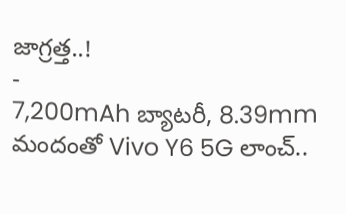జాగ్రత్త..!
-
7,200mAh బ్యాటరీ, 8.39mm మందంతో Vivo Y6 5G లాంచ్..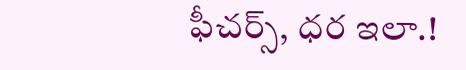ఫీచర్స్, ధర ఇలా.!